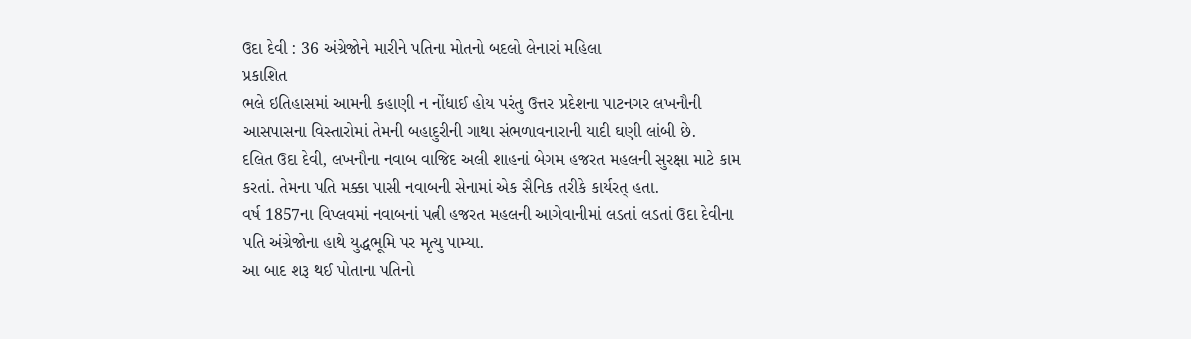ઉદા દેવી : 36 અંગ્રેજોને મારીને પતિના મોતનો બદલો લેનારાં મહિલા
પ્રકાશિત
ભલે ઇતિહાસમાં આમની કહાણી ન નોંધાઈ હોય પરંતુ ઉત્તર પ્રદેશના પાટનગર લખનૌની આસપાસના વિસ્તારોમાં તેમની બહાદુરીની ગાથા સંભળાવનારાની યાદી ઘણી લાંબી છે.
દલિત ઉદા દેવી, લખનૌના નવાબ વાજિદ અલી શાહનાં બેગમ હજરત મહલની સુરક્ષા માટે કામ કરતાં. તેમના પતિ મક્કા પાસી નવાબની સેનામાં એક સૈનિક તરીકે કાર્યરત્ હતા.
વર્ષ 1857ના વિપ્લવમાં નવાબનાં પત્ની હજરત મહલની આગેવાનીમાં લડતાં લડતાં ઉદા દેવીના પતિ અંગ્રેજોના હાથે યુદ્ધભૂમિ પર મૃત્યુ પામ્યા.
આ બાદ શરૂ થઈ પોતાના પતિનો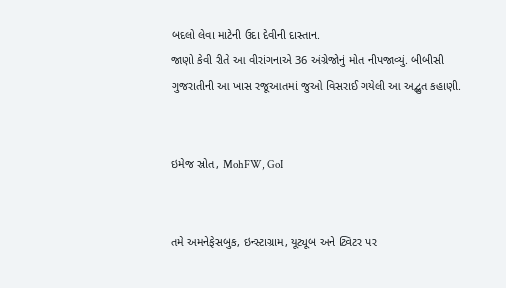બદલો લેવા માટેની ઉદા દેવીની દાસ્તાન.
જાણો કેવી રીતે આ વીરાંગનાએ 36 અંગ્રેજોનું મોત નીપજાવ્યું. બીબીસી ગુજરાતીની આ ખાસ રજૂઆતમાં જુઓ વિસરાઈ ગયેલી આ અદ્બુત કહાણી.


ઇમેજ સ્રોત, MohFW, GoI


તમે અમનેફેસબુક, ઇન્સ્ટાગ્રામ, યૂટ્યૂબ અને ટ્વિટર પર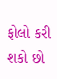ફોલો કરી શકો છો